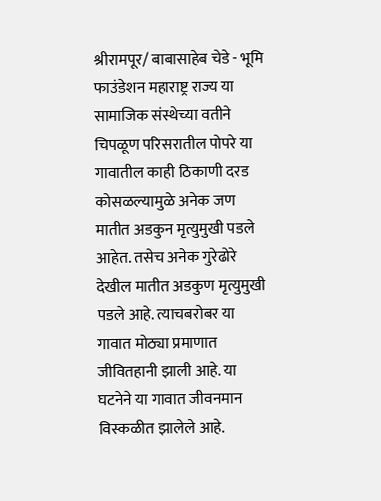श्रीरामपूर/ बाबासाहेब चेडे - भूमि फाउंडेशन महाराष्ट्र राज्य या सामाजिक संस्थेच्या वतीने चिपळूण परिसरातील पोपरे या गावातील काही ठिकाणी दरड कोसळल्यामुळे अनेक जण मातीत अडकुन मृत्युमुखी पडले आहेत. तसेच अनेक गुरेढोरे देखील मातीत अडकुण मृत्युमुखी पडले आहे. त्याचबरोबर या गावात मोठ्या प्रमाणात जीवितहानी झाली आहे. या घटनेने या गावात जीवनमान विस्कळीत झालेले आहे.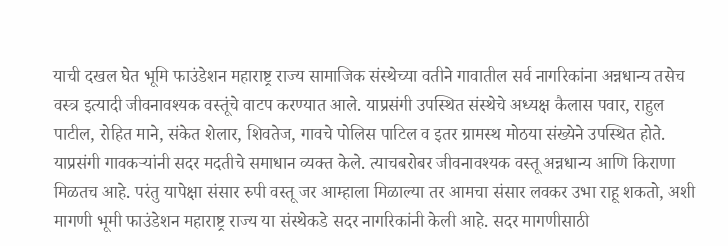याची दखल घेत भूमि फाउंडेशन महाराष्ट्र राज्य सामाजिक संस्थेच्या वतीने गावातील सर्व नागरिकांना अन्नधान्य तसेच वस्त्र इत्यादी जीवनावश्यक वस्तूंचे वाटप करण्यात आले. याप्रसंगी उपस्थित संस्थेचे अध्यक्ष कैलास पवार, राहुल पाटील, रोहित माने, संकेत शेलार, शिवतेज, गावचे पोलिस पाटिल व इतर ग्रामस्थ मोठया संख्येने उपस्थित होते. याप्रसंगी गावकऱ्यांनी सदर मदतीचे समाधान व्यक्त केले. त्याचबरोबर जीवनावश्यक वस्तू अन्नधान्य आणि किराणा मिळतच आहे. परंतु यापेक्षा संसार रुपी वस्तू जर आम्हाला मिळाल्या तर आमचा संसार लवकर उभा राहू शकतो, अशी मागणी भूमी फाउंडेशन महाराष्ट्र राज्य या संस्थेकडे सदर नागरिकांनी केली आहे. सदर मागणीसाठी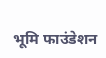भूमि फाउंडेशन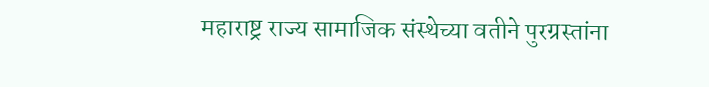महाराष्ट्र राज्य सामाजिक संस्थेच्या वतीने पुरग्रस्तांना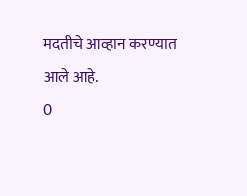मदतीचे आव्हान करण्यात आले आहे.
0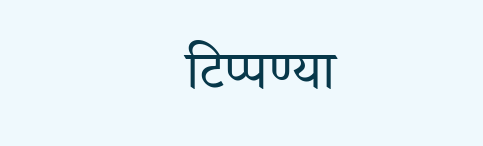टिप्पण्या